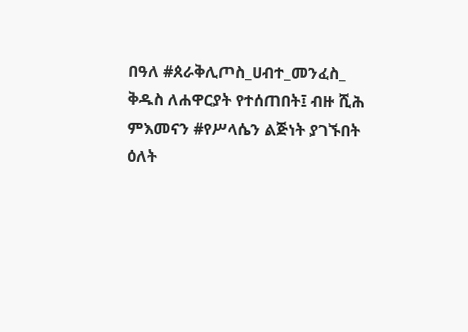በዓለ #ጰራቅሊጦስ_ሀብተ_መንፈስ_ ቅዱስ ለሐዋርያት የተሰጠበት፤ ብዙ ሺሕ ምእመናን #የሥላሴን ልጅነት ያገኙበት ዕለት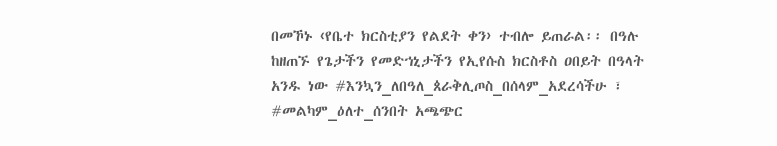በመኾኑ ‹የቤተ ክርስቲያን የልደት ቀን› ተብሎ ይጠራል፡፡ በዓሉ ከዘጠኙ የጌታችን የመድኀኒታችን የኢየሱስ ክርስቶስ ዐበይት በዓላት አንዱ ነው #እንኳን_ለበዓለ_ጰራቅሊጦስ_በሰላም_አደረሳችሁ ፣ #መልካም_ዕለተ_ሰንበት አጫጭር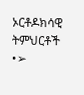ኦርቶዶክሳዊ ትምህርቶች •➢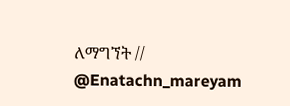ለማግኘት // @Enatachn_mareyam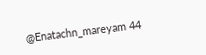@Enatachn_mareyam 44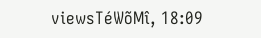viewsTéWõMî, 18:09